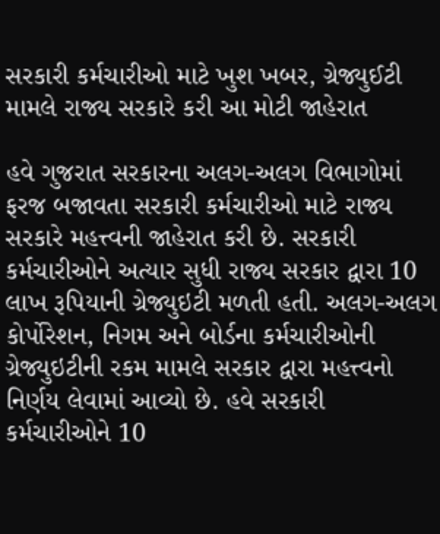સરકારી કર્મચારીઓ માટે ખુશ ખબર, ગ્રેજ્યુઈટી મામલે રાજ્ય સરકારે કરી આ મોટી જાહેરાત

હવે ગુજરાત સરકારના અલગ-અલગ વિભાગોમાં ફરજ બજાવતા સરકારી કર્મચારીઓ માટે રાજ્ય સરકારે મહત્ત્વની જાહેરાત કરી છે. સરકારી કર્મચારીઓને અત્યાર સુધી રાજ્ય સરકાર દ્વારા 10 લાખ રૂપિયાની ગ્રેજ્યુઇટી મળતી હતી. અલગ-અલગ કોર્પોરેશન, નિગમ અને બોર્ડના કર્મચારીઓની ગ્રેજ્યુઇટીની રકમ મામલે સરકાર દ્વારા મહત્ત્વનો નિર્ણય લેવામાં આવ્યો છે. હવે સરકારી કર્મચારીઓને 10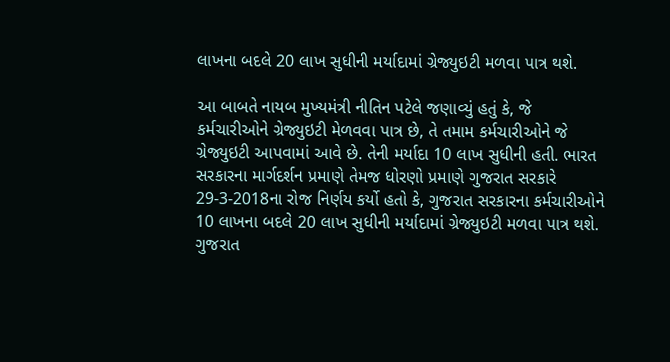લાખના બદલે 20 લાખ સુધીની મર્યાદામાં ગ્રેજ્યુઇટી મળવા પાત્ર થશે.

આ બાબતે નાયબ મુખ્યમંત્રી નીતિન પટેલે જણાવ્યું હતું કે, જે કર્મચારીઓને ગ્રેજ્યુઇટી મેળવવા પાત્ર છે, તે તમામ કર્મચારીઓને જે ગ્રેજ્યુઇટી આપવામાં આવે છે. તેની મર્યાદા 10 લાખ સુધીની હતી. ભારત સરકારના માર્ગદર્શન પ્રમાણે તેમજ ધોરણો પ્રમાણે ગુજરાત સરકારે 29-3-2018ના રોજ નિર્ણય કર્યો હતો કે, ગુજરાત સરકારના કર્મચારીઓને 10 લાખના બદલે 20 લાખ સુધીની મર્યાદામાં ગ્રેજ્યુઇટી મળવા પાત્ર થશે. ગુજરાત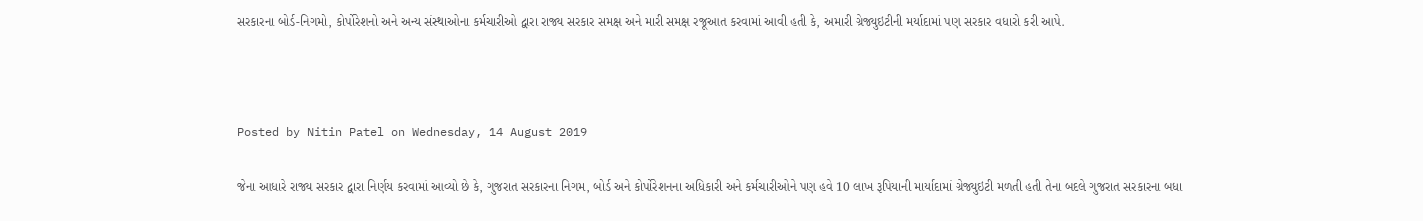સરકારના બોર્ડ-નિગમો, કોર્પોરેશનો અને અન્ય સંસ્થાઓના કર્મચારીઓ દ્વારા રાજ્ય સરકાર સમક્ષ અને મારી સમક્ષ રજૂઆત કરવામાં આવી હતી કે, અમારી ગ્રેજ્યુઇટીની મર્યાદામાં પણ સરકાર વધારો કરી આપે.



Posted by Nitin Patel on Wednesday, 14 August 2019

જેના આધારે રાજ્ય સરકાર દ્વારા નિર્ણય કરવામાં આવ્યો છે કે, ગુજરાત સરકારના નિગમ, બોર્ડ અને કોર્પોરેશનના અધિકારી અને કર્મચારીઓને પણ હવે 10 લાખ રૂપિયાની માર્યાદામાં ગ્રેજ્યુઇટી મળતી હતી તેના બદલે ગુજરાત સરકારના બધા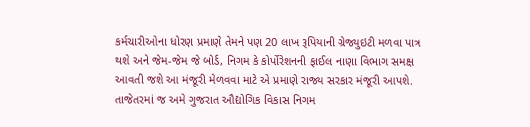કર્મચારીઓના ધોરણ પ્રમાણે તેમને પણ 20 લાખ રૂપિયાની ગ્રેજ્યુઇટી મળવા પાત્ર થશે અને જેમ-જેમ જે બોર્ડ, નિગમ કે કોર્પોરેશનની ફાઈલ નાણા વિભાગ સમક્ષ આવતી જશે આ મંજૂરી મેળવવા માટે એ પ્રમાણે રાજ્ય સરકાર મંજૂરી આપશે. તાજેતરમાં જ અમે ગુજરાત ઔદ્યોગિક વિકાસ નિગમ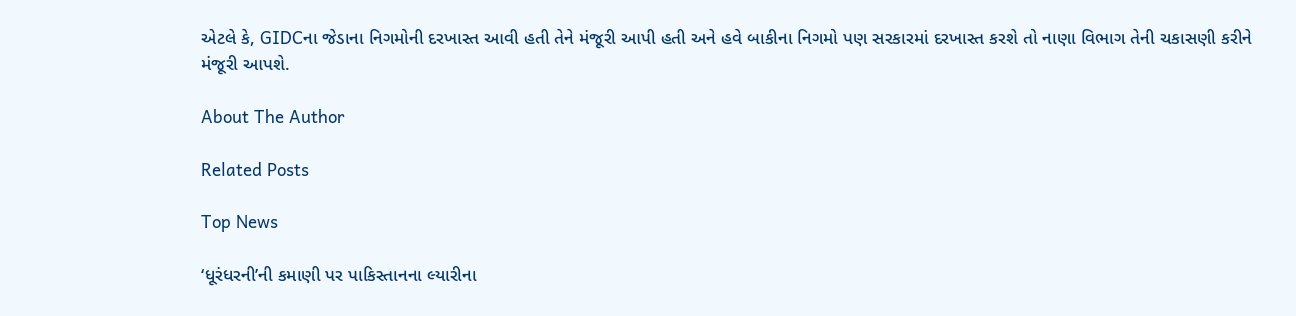એટલે કે, GIDCના જેડાના નિગમોની દરખાસ્ત આવી હતી તેને મંજૂરી આપી હતી અને હવે બાકીના નિગમો પણ સરકારમાં દરખાસ્ત કરશે તો નાણા વિભાગ તેની ચકાસણી કરીને મંજૂરી આપશે.

About The Author

Related Posts

Top News

‘ધૂરંધરની’ની કમાણી પર પાકિસ્તાનના લ્યારીના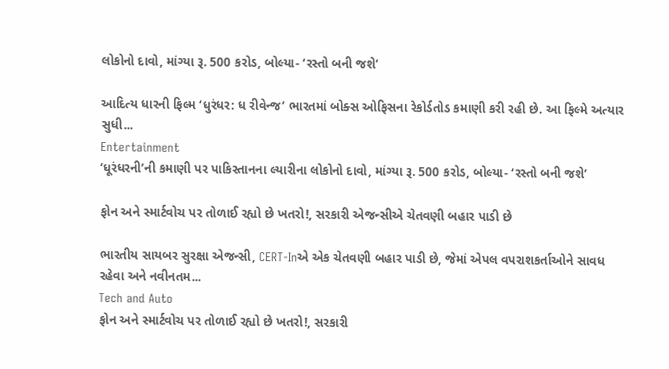લોકોનો દાવો, માંગ્યા રૂ. 500 કરોડ, બોલ્યા- ‘રસ્તો બની જશે’

આદિત્ય ધારની ફિલ્મ ‘ધુરંધર: ધ રીવેન્જ’ ભારતમાં બોક્સ ઓફિસના રેકોર્ડતોડ કમાણી કરી રહી છે. આ ફિલ્મે અત્યાર સુધી...
Entertainment
‘ધૂરંધરની’ની કમાણી પર પાકિસ્તાનના લ્યારીના લોકોનો દાવો, માંગ્યા રૂ. 500 કરોડ, બોલ્યા- ‘રસ્તો બની જશે’

ફોન અને સ્માર્ટવોચ પર તોળાઈ રહ્યો છે ખતરો!, સરકારી એજન્સીએ ચેતવણી બહાર પાડી છે

ભારતીય સાયબર સુરક્ષા એજન્સી, CERT-Inએ એક ચેતવણી બહાર પાડી છે, જેમાં એપલ વપરાશકર્તાઓને સાવધ રહેવા અને નવીનતમ...
Tech and Auto
ફોન અને સ્માર્ટવોચ પર તોળાઈ રહ્યો છે ખતરો!, સરકારી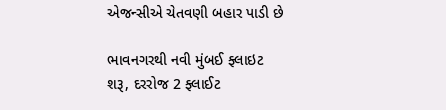એજન્સીએ ચેતવણી બહાર પાડી છે

ભાવનગરથી નવી મુંબઈ ફ્લાઇટ શરૂ, દરરોજ 2 ફ્લાઈટ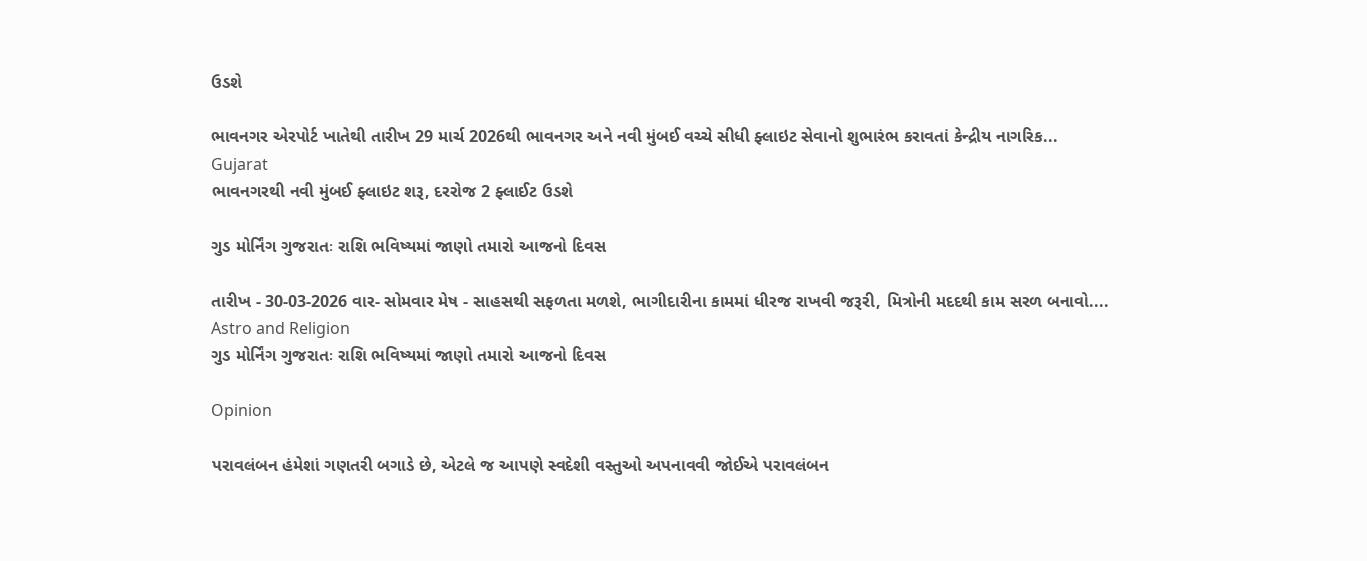ઉડશે

ભાવનગર એરપોર્ટ ખાતેથી તારીખ 29 માર્ચ 2026થી ભાવનગર અને નવી મુંબઈ વચ્ચે સીધી ફ્લાઇટ સેવાનો શુભારંભ કરાવતાં કેન્દ્રીય નાગરિક...
Gujarat
ભાવનગરથી નવી મુંબઈ ફ્લાઇટ શરૂ, દરરોજ 2 ફ્લાઈટ ઉડશે

ગુડ મોર્નિંગ ગુજરાતઃ રાશિ ભવિષ્યમાં જાણો તમારો આજનો દિવસ

તારીખ - 30-03-2026 વાર- સોમવાર મેષ - સાહસથી સફળતા મળશે, ભાગીદારીના કામમાં ધીરજ રાખવી જરૂરી, મિત્રોની મદદથી કામ સરળ બનાવો....
Astro and Religion
ગુડ મોર્નિંગ ગુજરાતઃ રાશિ ભવિષ્યમાં જાણો તમારો આજનો દિવસ

Opinion

પરાવલંબન હંમેશાં ગણતરી બગાડે છે, એટલે જ આપણે સ્વદેશી વસ્તુઓ અપનાવવી જોઈએ પરાવલંબન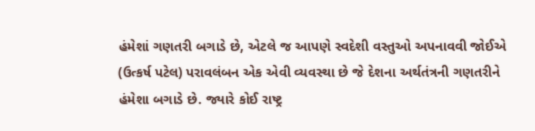હંમેશાં ગણતરી બગાડે છે, એટલે જ આપણે સ્વદેશી વસ્તુઓ અપનાવવી જોઈએ
(ઉત્કર્ષ પટેલ) પરાવલંબન એક એવી વ્યવસ્થા છે જે દેશના અર્થતંત્રની ગણતરીને હંમેશા બગાડે છે. જ્યારે કોઈ રાષ્ટ્ર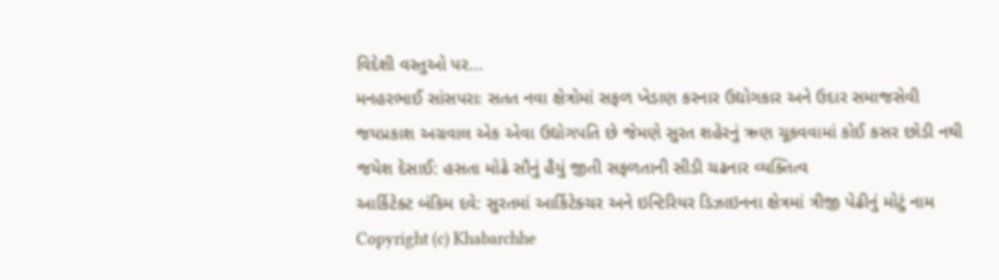વિદેશી વસ્તુઓ પર...
મનહરભાઈ સાંસપરાઃ સતત નવા ક્ષેત્રોમાં સફળ ખેડાણ કરનાર ઉદ્યોગકાર અને ઉદાર સમાજસેવી
જયપ્રકાશ અગ્રવાલ એક એવા ઉદ્યોગપતિ છે જેમણે સુરત શહેરનું ઋણ ચૂકવવામાં કોઈ કસર છોડી નથી
જયેશ દેસાઈ: હસતા મોઢે સૌનું હૈયું જીતી સફળતાની સીડી ચઢનાર વ્યક્તિત્વ
આર્કિટેક્ટ બંકિમ દવે: સુરતમાં આર્કિટેક્ચર અને ઇન્ટિરિયર ડિઝાઇનના ક્ષેત્રમાં ત્રીજી પેઢીનું મોટું નામ
Copyright (c) Khabarchhe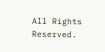All Rights Reserved.